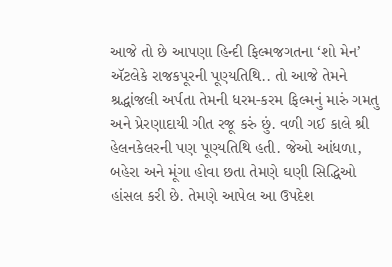આજે તો છે આપણા હિન્દી ફિલ્મજગતના ‘શો મેન’ ઍટલેકે રાજકપૂરની પૂણ્યતિથિ.. તો આજે તેમને શ્રદ્ધાંજલી અર્પતા તેમની ધરમ-કરમ ફિલ્મનું મારું ગમતુ અને પ્રેરણાદાયી ગીત રજૂ કરું છું. વળી ગઈ કાલે શ્રી હેલનકેલરની પણ પૂણ્યતિથિ હતી. જેઓ આંધળા, બહેરા અને મૂંગા હોવા છતા તેમણે ઘણી સિદ્ધિઓ હાંસલ કરી છે. તેમણે આપેલ આ ઉપદેશ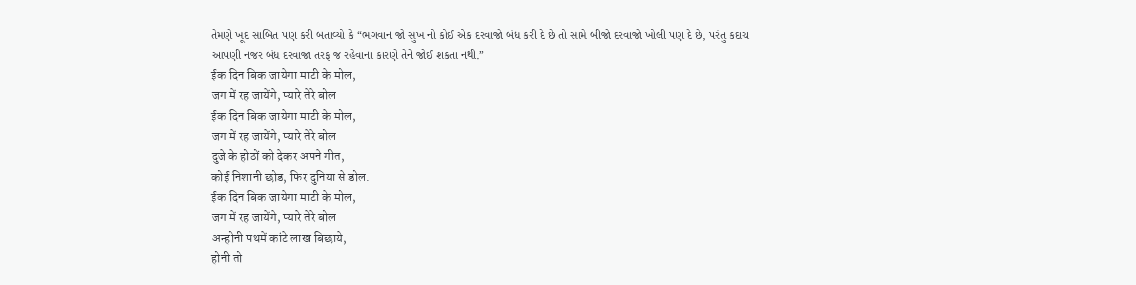તેમણે ખૂદ સાબિત પણ કરી બતાવ્યો કે “ભગવાન જો સુખ નો કોઈ એક દરવાજો બંધ કરી દે છે તો સામે બીજો દરવાજો ખોલી પણ દે છે, પરંતુ કદાચ આપણી નજર બંધ દરવાજા તરફ જ રહેવાના કારણે તેને જોઈ શકતા નથી.”
ईक दिन बिक जायेगा माटी के मोल,
जग में रह जायेंगे, प्यारे तेरे बोल
ईक दिन बिक जायेगा माटी के मोल,
जग में रह जायेंगे, प्यारे तेरे बोल
दुजे के होठों को देकर अपने गीत,
कोई निशानी छोड, फिर दुनिया से डोल.
ईक दिन बिक जायेगा माटी के मोल,
जग में रह जायेंगे, प्यारे तेरे बोल
अन्होनी पथमें कांटे लाख बिछाये,
होनी तो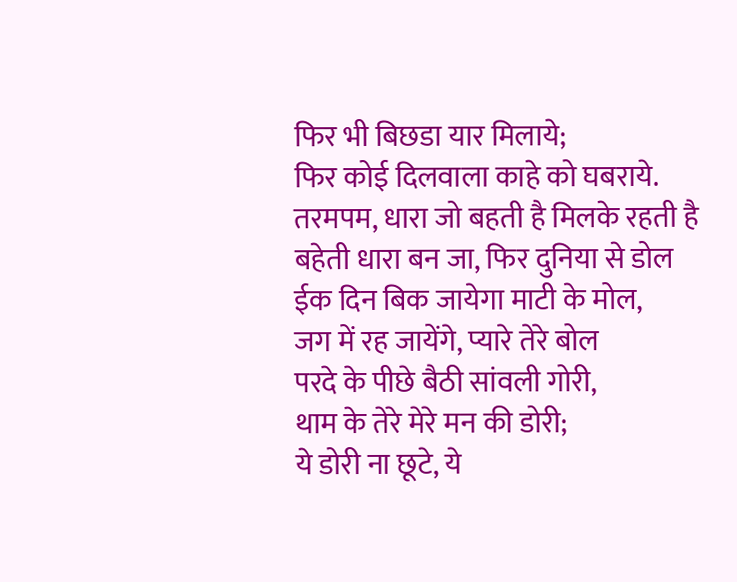फिर भी बिछडा यार मिलाये;
फिर कोई दिलवाला काहे को घबराये.
तरमपम, धारा जो बहती है मिलके रहती है
बहेती धारा बन जा, फिर दुनिया से डोल
ईक दिन बिक जायेगा माटी के मोल,
जग में रह जायेंगे, प्यारे तेरे बोल
परदे के पीछे बैठी सांवली गोरी,
थाम के तेरे मेरे मन की डोरी;
ये डोरी ना छूटे, ये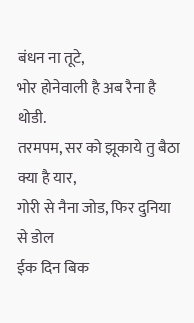बंधन ना तूटे,
भोर होनेवाली है अब रैना है थोडी.
तरमपम, सर को झूकाये तु बैठा क्या है यार,
गोरी से नैना जोड, फिर दुनिया से डोल
ईक दिन बिक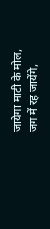जायेगा माटी के मोल,
जग में रह जायेंगे,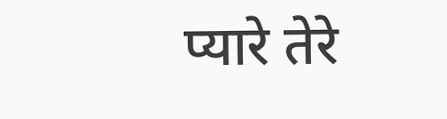प्यारे तेरे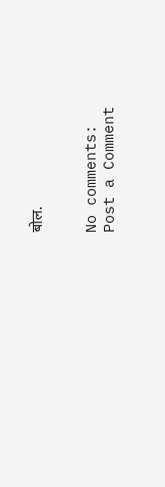बोल.


No comments:
Post a Comment